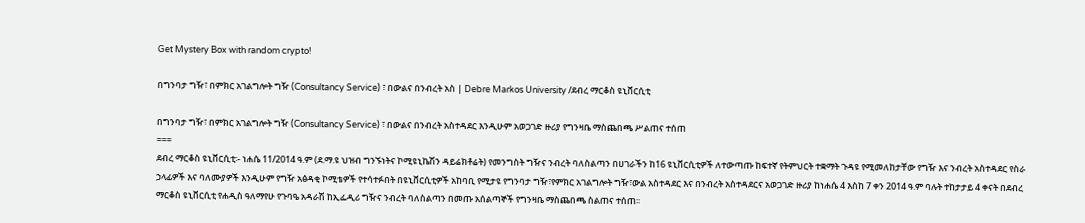Get Mystery Box with random crypto!

በግንባታ ግዥ፣ በምክር አገልግሎት ግዥ (Consultancy Service) ፣ በውልና በንብረት አስ | Debre Markos University /ደብረ ማርቆስ ዩኒቨርሲቲ

በግንባታ ግዥ፣ በምክር አገልግሎት ግዥ (Consultancy Service) ፣ በውልና በንብረት አስተዳደር እንዲሁም አወጋገድ ዙሪያ የግንዛቤ ማስጨበጫ ሥልጠና ተሰጠ
===
ደብረ ማርቆስ ዩኒቨርሲቲ፡- ነሐሴ 11/2014 ዓ.ም (ደ.ማ.ዩ ህዝብ ግንኙነትና ኮሚዩኒኬሽን ዳይሬክቶሬት) የመንግስት ግዥና ንብረት ባለስልጣን በሀገራችን ከ16 ዩኒቨርሲቲዎች ለተውጣጡ ከፍተኛ የትምህርት ተቋማት ጉዳዩ የሚመለከታቸው የግዥ እና ንብረት አስተዳደር የስራ ኃላፊዎች እና ባለሙያዎች እንዲሁም የግዥ አፅዳቂ ኮሚቴዎች የተሳተፉበት በዩኒቨርሲቲዎች አከባቢ የሚታዩ የግንባታ ግዥ፣የምክር አገልግሎት ግዥ፣ውል አስተዳደር እና በንብረት አስተዳደርና አወጋገድ ዙሪያ ከነሐሴ 4 እስከ 7 ቀን 2014 ዓ.ም ባሉት ተከታታይ 4 ቀናት በደብረ ማርቆስ ዩኒቨርሲቲ የሐዲስ ዓለማየሁ የጉባዔ አዳራሽ ከኢፌዲሪ ግዥና ንብረት ባለስልጣን በመጡ አሰልጣኞች የግንዛቤ ማስጨበጫ ስልጠና ተሰጠ፡፡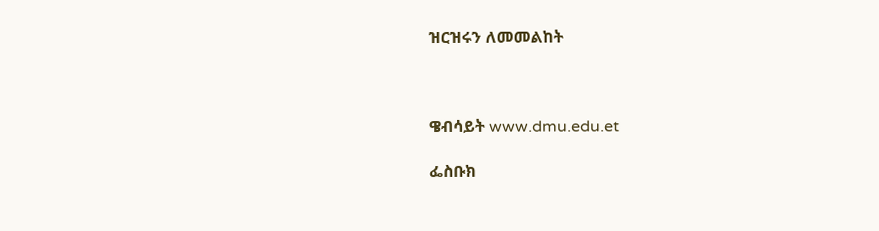ዝርዝሩን ለመመልከት



ዌብሳይት www.dmu.edu.et

ፌስቡክ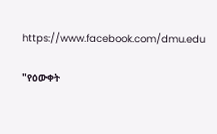https://www.facebook.com/dmu.edu

"የዕውቀት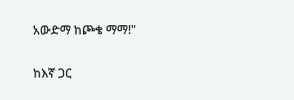አውድማ ከጮቄ ማማ!"

ከእኛ ጋር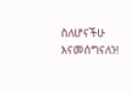ስለሆናችሁ እናመሰግናለን!